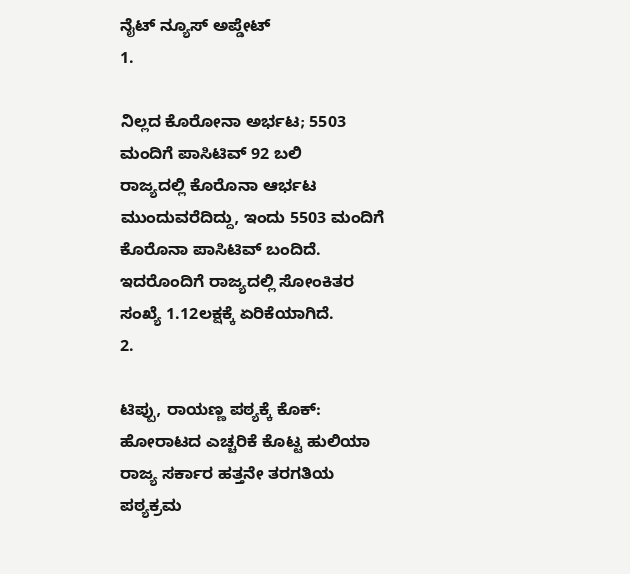ನೈಟ್ ನ್ಯೂಸ್ ಅಪ್ಡೇಟ್
1.

ನಿಲ್ಲದ ಕೊರೋನಾ ಅರ್ಭಟ; 5503 ಮಂದಿಗೆ ಪಾಸಿಟಿವ್ 92 ಬಲಿ
ರಾಜ್ಯದಲ್ಲಿ ಕೊರೊನಾ ಆರ್ಭಟ ಮುಂದುವರೆದಿದ್ದು, ಇಂದು 5503 ಮಂದಿಗೆ ಕೊರೊನಾ ಪಾಸಿಟಿವ್ ಬಂದಿದೆ. ಇದರೊಂದಿಗೆ ರಾಜ್ಯದಲ್ಲಿ ಸೋಂಕಿತರ ಸಂಖ್ಯೆ 1.12ಲಕ್ಷಕ್ಕೆ ಏರಿಕೆಯಾಗಿದೆ.
2.

ಟಿಪ್ಪು, ರಾಯಣ್ಣ ಪಠ್ಯಕ್ಕೆ ಕೊಕ್: ಹೋರಾಟದ ಎಚ್ಚರಿಕೆ ಕೊಟ್ಟ ಹುಲಿಯಾ ರಾಜ್ಯ ಸರ್ಕಾರ ಹತ್ತನೇ ತರಗತಿಯ ಪಠ್ಯಕ್ರಮ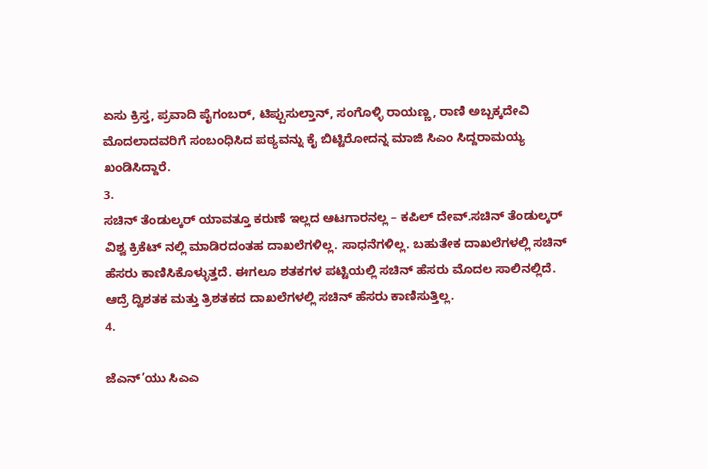ಏಸು ಕ್ರಿಸ್ತ, ಪ್ರವಾದಿ ಪೈಗಂಬರ್, ಟಿಪ್ಪುಸುಲ್ತಾನ್, ಸಂಗೊಳ್ಳಿ ರಾಯಣ್ಣ, ರಾಣಿ ಅಬ್ಬಕ್ಕದೇವಿ ಮೊದಲಾದವರಿಗೆ ಸಂಬಂಧಿಸಿದ ಪಠ್ಯವನ್ನು ಕೈ ಬಿಟ್ಟಿರೋದನ್ನ ಮಾಜಿ ಸಿಎಂ ಸಿದ್ದರಾಮಯ್ಯ ಖಂಡಿಸಿದ್ದಾರೆ.
3.
ಸಚಿನ್ ತೆಂಡುಲ್ಕರ್ ಯಾವತ್ತೂ ಕರುಣೆ ಇಲ್ಲದ ಆಟಗಾರನಲ್ಲ – ಕಪಿಲ್ ದೇವ್.ಸಚಿನ್ ತೆಂಡುಲ್ಕರ್ ವಿಶ್ವ ಕ್ರಿಕೆಟ್ ನಲ್ಲಿ ಮಾಡಿರದಂತಹ ದಾಖಲೆಗಳಿಲ್ಲ. ಸಾಧನೆಗಳಿಲ್ಲ. ಬಹುತೇಕ ದಾಖಲೆಗಳಲ್ಲಿ ಸಚಿನ್ ಹೆಸರು ಕಾಣಿಸಿಕೊಳ್ಳುತ್ತದೆ. ಈಗಲೂ ಶತಕಗಳ ಪಟ್ಟಿಯಲ್ಲಿ ಸಚಿನ್ ಹೆಸರು ಮೊದಲ ಸಾಲಿನಲ್ಲಿದೆ. ಆದ್ರೆ ದ್ವಿಶತಕ ಮತ್ತು ತ್ರಿಶತಕದ ದಾಖಲೆಗಳಲ್ಲಿ ಸಚಿನ್ ಹೆಸರು ಕಾಣಿಸುತ್ತಿಲ್ಲ.
4.

ಜೆಎನ್’ಯು ಸಿಎಎ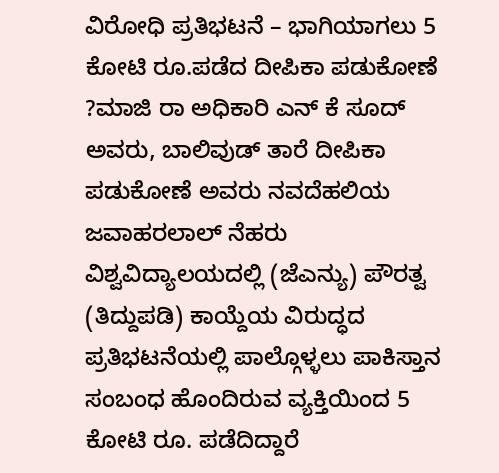ವಿರೋಧಿ ಪ್ರತಿಭಟನೆ – ಭಾಗಿಯಾಗಲು 5 ಕೋಟಿ ರೂ.ಪಡೆದ ದೀಪಿಕಾ ಪಡುಕೋಣೆ ?ಮಾಜಿ ರಾ ಅಧಿಕಾರಿ ಎನ್ ಕೆ ಸೂದ್ ಅವರು, ಬಾಲಿವುಡ್ ತಾರೆ ದೀಪಿಕಾ ಪಡುಕೋಣೆ ಅವರು ನವದೆಹಲಿಯ ಜವಾಹರಲಾಲ್ ನೆಹರು ವಿಶ್ವವಿದ್ಯಾಲಯದಲ್ಲಿ (ಜೆಎನ್ಯು) ಪೌರತ್ವ (ತಿದ್ದುಪಡಿ) ಕಾಯ್ದೆಯ ವಿರುದ್ಧದ ಪ್ರತಿಭಟನೆಯಲ್ಲಿ ಪಾಲ್ಗೊಳ್ಳಲು ಪಾಕಿಸ್ತಾನ ಸಂಬಂಧ ಹೊಂದಿರುವ ವ್ಯಕ್ತಿಯಿಂದ 5 ಕೋಟಿ ರೂ. ಪಡೆದಿದ್ದಾರೆ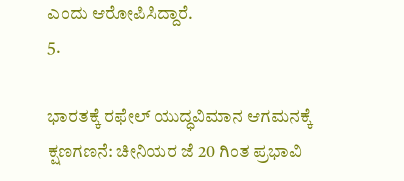ಎಂದು ಆರೋಪಿಸಿದ್ದಾರೆ.
5.

ಭಾರತಕ್ಕೆ ರಫೇಲ್ ಯುದ್ಧವಿಮಾನ ಆಗಮನಕ್ಕೆ ಕ್ಷಣಗಣನೆ: ಚೀನಿಯರ ಜೆ 20 ಗಿಂತ ಪ್ರಭಾವಿ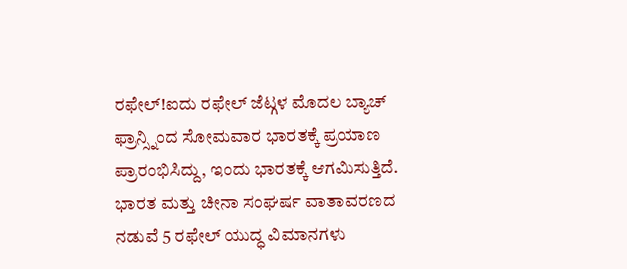ರಫೇಲ್!ಐದು ರಫೇಲ್ ಜೆಟ್ಗಳ ಮೊದಲ ಬ್ಯಾಚ್ ಫ್ರಾನ್ಸ್ನಿಂದ ಸೋಮವಾರ ಭಾರತಕ್ಕೆ ಪ್ರಯಾಣ ಪ್ರಾರಂಭಿಸಿದ್ದು, ಇಂದು ಭಾರತಕ್ಕೆ ಆಗಮಿಸುತ್ತಿದೆ. ಭಾರತ ಮತ್ತು ಚೀನಾ ಸಂಘರ್ಷ ವಾತಾವರಣದ ನಡುವೆ 5 ರಫೇಲ್ ಯುದ್ಧ ವಿಮಾನಗಳು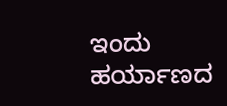ಇಂದು ಹರ್ಯಾಣದ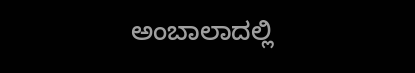ಅಂಬಾಲಾದಲ್ಲಿ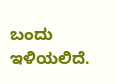ಬಂದು ಇಳಿಯಲಿದೆ.